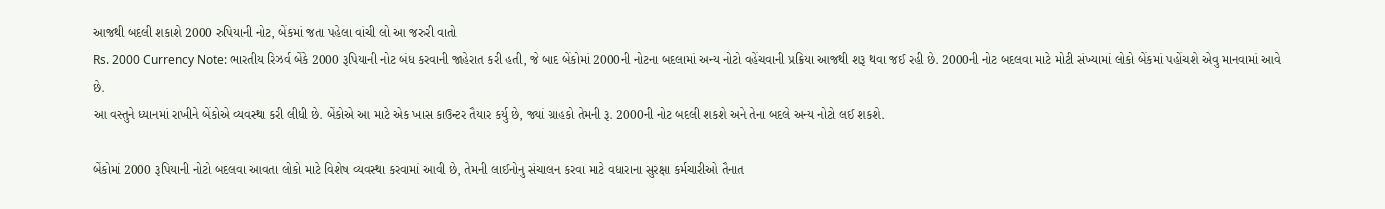આજથી બદલી શકાશે 2000 રુપિયાની નોટ, બેંકમાં જતા પહેલા વાંચી લો આ જરુરી વાતો
Rs. 2000 Currency Note: ભારતીય રિઝર્વ બેંકે 2000 રૂપિયાની નોટ બંધ કરવાની જાહેરાત કરી હતી, જે બાદ બેંકોમાં 2000ની નોટના બદલામાં અન્ય નોટો વહેંચવાની પ્રક્રિયા આજથી શરૂ થવા જઈ રહી છે. 2000ની નોટ બદલવા માટે મોટી સંખ્યામાં લોકો બેંકમાં પહોંચશે એવુ માનવામાં આવે છે.
આ વસ્તુને ધ્યાનમાં રાખીને બેંકોએ વ્યવસ્થા કરી લીધી છે. બેંકોએ આ માટે એક ખાસ કાઉન્ટર તૈયાર કર્યુ છે, જ્યાં ગ્રાહકો તેમની રૂ. 2000ની નોટ બદલી શકશે અને તેના બદલે અન્ય નોટો લઈ શકશે.

બેંકોમાં 2000 રૂપિયાની નોટો બદલવા આવતા લોકો માટે વિશેષ વ્યવસ્થા કરવામાં આવી છે, તેમની લાઈનોનુ સંચાલન કરવા માટે વધારાના સુરક્ષા કર્મચારીઓ તૈનાત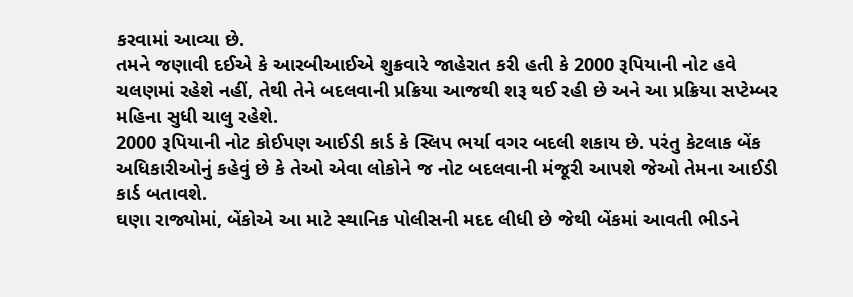કરવામાં આવ્યા છે.
તમને જણાવી દઈએ કે આરબીઆઈએ શુક્રવારે જાહેરાત કરી હતી કે 2000 રૂપિયાની નોટ હવે ચલણમાં રહેશે નહીં, તેથી તેને બદલવાની પ્રક્રિયા આજથી શરૂ થઈ રહી છે અને આ પ્રક્રિયા સપ્ટેમ્બર મહિના સુધી ચાલુ રહેશે.
2000 રૂપિયાની નોટ કોઈપણ આઈડી કાર્ડ કે સ્લિપ ભર્યા વગર બદલી શકાય છે. પરંતુ કેટલાક બેંક અધિકારીઓનું કહેવું છે કે તેઓ એવા લોકોને જ નોટ બદલવાની મંજૂરી આપશે જેઓ તેમના આઈડી કાર્ડ બતાવશે.
ઘણા રાજ્યોમાં, બેંકોએ આ માટે સ્થાનિક પોલીસની મદદ લીધી છે જેથી બેંકમાં આવતી ભીડને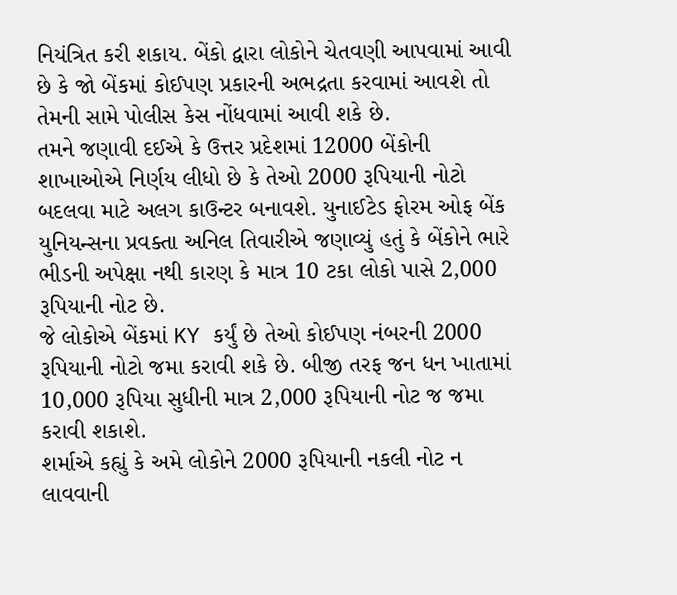નિયંત્રિત કરી શકાય. બેંકો દ્વારા લોકોને ચેતવણી આપવામાં આવી છે કે જો બેંકમાં કોઈપણ પ્રકારની અભદ્રતા કરવામાં આવશે તો તેમની સામે પોલીસ કેસ નોંધવામાં આવી શકે છે.
તમને જણાવી દઈએ કે ઉત્તર પ્રદેશમાં 12000 બેંકોની શાખાઓએ નિર્ણય લીધો છે કે તેઓ 2000 રૂપિયાની નોટો બદલવા માટે અલગ કાઉન્ટર બનાવશે. યુનાઈટેડ ફોરમ ઓફ બેંક યુનિયન્સના પ્રવક્તા અનિલ તિવારીએ જણાવ્યું હતું કે બેંકોને ભારે ભીડની અપેક્ષા નથી કારણ કે માત્ર 10 ટકા લોકો પાસે 2,000 રૂપિયાની નોટ છે.
જે લોકોએ બેંકમાં KY કર્યું છે તેઓ કોઈપણ નંબરની 2000 રૂપિયાની નોટો જમા કરાવી શકે છે. બીજી તરફ જન ધન ખાતામાં 10,000 રૂપિયા સુધીની માત્ર 2,000 રૂપિયાની નોટ જ જમા કરાવી શકાશે.
શર્માએ કહ્યું કે અમે લોકોને 2000 રૂપિયાની નકલી નોટ ન લાવવાની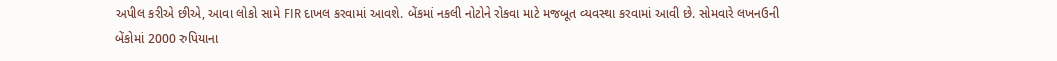અપીલ કરીએ છીએ, આવા લોકો સામે FIR દાખલ કરવામાં આવશે. બેંકમાં નકલી નોટોને રોકવા માટે મજબૂત વ્યવસ્થા કરવામાં આવી છે. સોમવારે લખનઉની બેંકોમાં 2000 રુપિયાના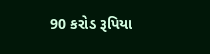90 કરોડ રૂપિયા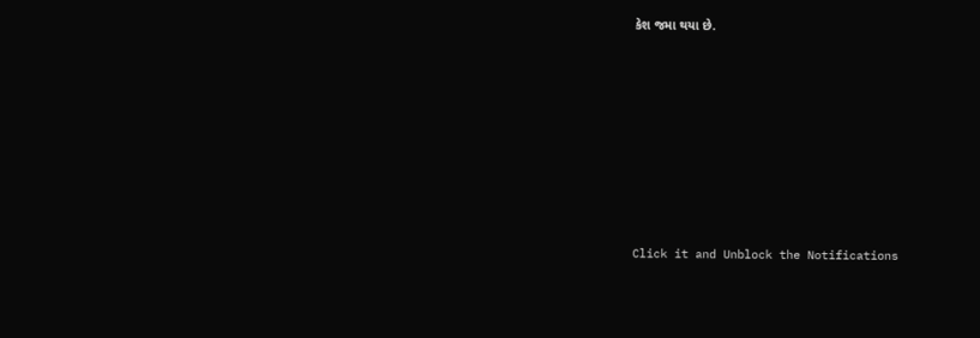કેશ જમા થયા છે.












Click it and Unblock the Notifications